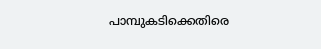പാമ്പുകടിക്കെതിരെ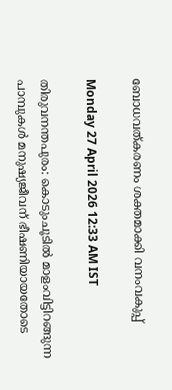ബോധവത്കരണം ശക്തമാക്കി വനംവകുപ്പ്

Monday 27 April 2026 12:33 AM IST

തിരുവനന്തപുരം: കൊടുംചൂടിൽ മാളംവിട്ടിറങ്ങുന്ന പാമ്പുകൾ മനുഷ്യജീവന് ഭീഷണിയായതോടെ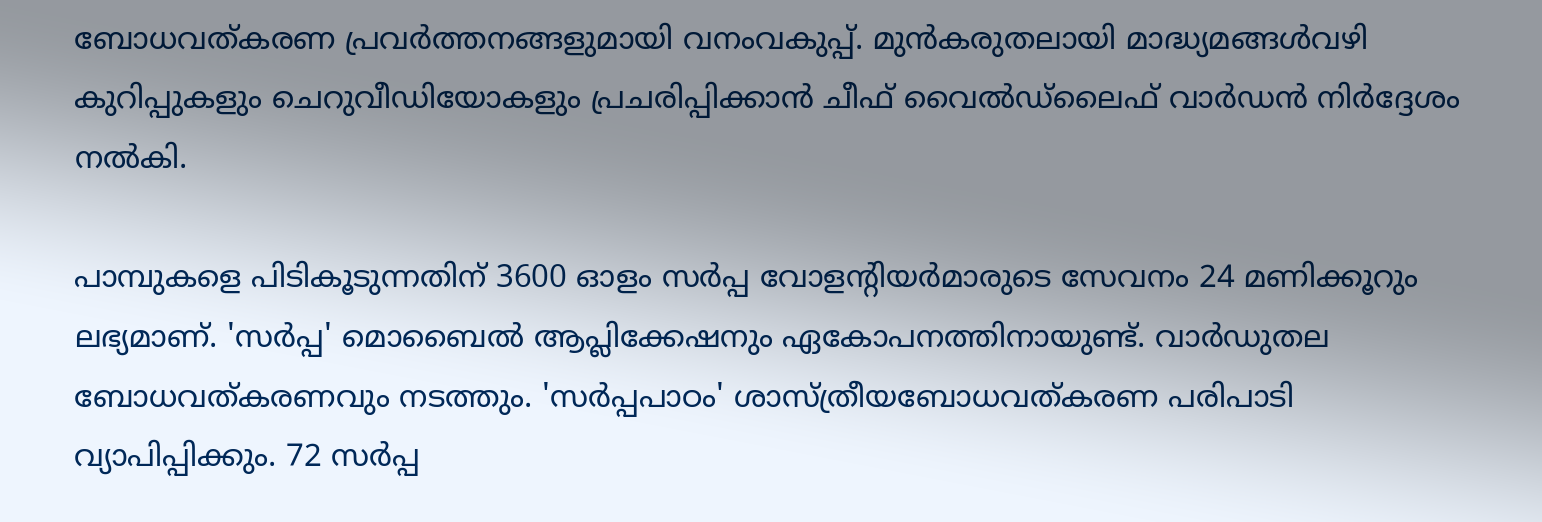ബോധവത്കരണ പ്രവർത്തനങ്ങളുമായി വനംവകുപ്പ്. മുൻകരുതലായി മാദ്ധ്യമങ്ങൾവഴി കുറിപ്പുകളും ചെറുവീഡിയോകളും പ്രചരിപ്പിക്കാൻ ചീഫ് വൈൽഡ്‌ലൈഫ് വാർഡൻ നിർദ്ദേശം നൽകി.

പാമ്പുകളെ പിടികൂടുന്നതിന് 3600 ഓളം സർപ്പ വോളന്റിയർമാരുടെ സേവനം 24 മണിക്കൂറും ലഭ്യമാണ്. 'സർപ്പ' മൊബൈൽ ആപ്ലിക്കേഷനും ഏകോപനത്തിനായുണ്ട്. വാർഡുതല ബോധവത്കരണവും നടത്തും. 'സർപ്പപാഠം' ശാസ്ത്രീയബോധവത്കരണ പരിപാടി വ്യാപിപ്പിക്കും. 72 സർപ്പ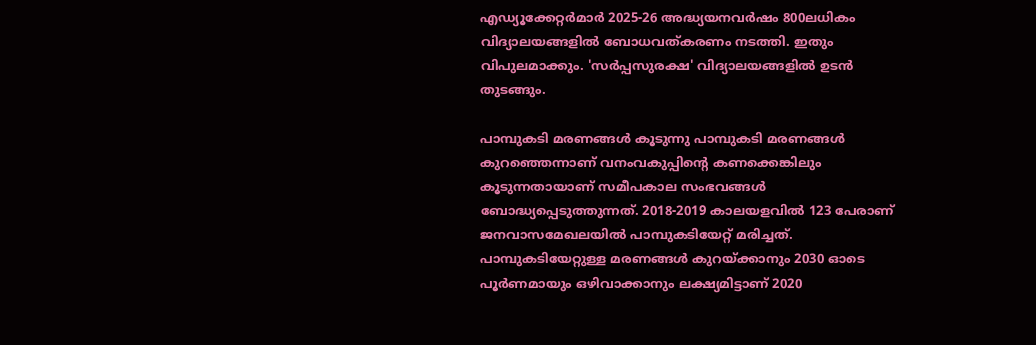എഡ്യൂക്കേറ്റർമാർ 2025-26 അദ്ധ്യയനവർഷം 800ലധികം വിദ്യാലയങ്ങളിൽ ബോധവത്കരണം നടത്തി. ഇതും വിപുലമാക്കും. 'സർപ്പസുരക്ഷ' വിദ്യാലയങ്ങളിൽ ഉടൻ തുടങ്ങും.

പാമ്പുകടി മരണങ്ങൾ കൂടുന്നു പാമ്പുകടി മരണങ്ങൾ കുറഞ്ഞെന്നാണ് വനംവകുപ്പിന്റെ കണക്കെങ്കിലും കൂടുന്നതായാണ് സമീപകാല സംഭവങ്ങൾ ബോദ്ധ്യപ്പെടുത്തുന്നത്. 2018-2019 കാലയളവിൽ 123 പേരാണ് ജനവാസമേഖലയിൽ പാമ്പുകടിയേറ്റ് മരിച്ചത്. പാമ്പുകടിയേറ്റുള്ള മരണങ്ങൾ കുറയ്ക്കാനും 2030 ഓടെ പൂർണമായും ഒഴിവാക്കാനും ലക്ഷ്യമിട്ടാണ് 2020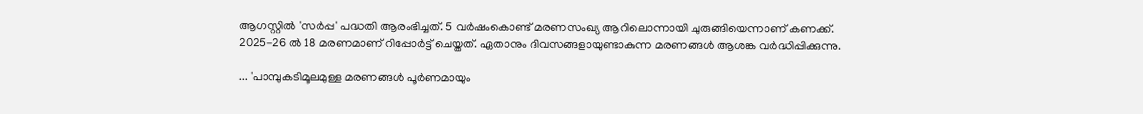ആഗസ്റ്റിൽ 'സർപ്പ' പദ്ധതി ആരംഭിച്ചത്. 5 വർഷംകൊണ്ട് മരണസംഖ്യ ആറിലൊന്നായി ചുരുങ്ങിയെന്നാണ് കണക്ക്. 2025-26 ൽ 18 മരണമാണ് റിപ്പോർട്ട് ചെയ്തത്. ഏതാനും ദിവസങ്ങളായുണ്ടാകുന്ന മരണങ്ങൾ ആശങ്ക വർദ്ധിപ്പിക്കുന്നു.

... 'പാമ്പുകടിമൂലമുള്ള മരണങ്ങൾ പൂർണമായും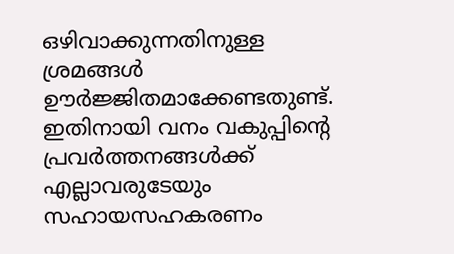ഒഴിവാക്കുന്നതിനുള്ള ശ്രമങ്ങൾ ഊർജ്ജിതമാക്കേണ്ടതുണ്ട്. ഇതിനായി വനം വകുപ്പിന്റെ പ്രവർത്തനങ്ങൾക്ക് എല്ലാവരുടേയും സഹായസഹകരണം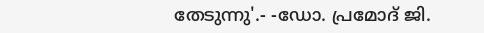തേടുന്നു'.- -ഡോ. പ്രമോദ് ജി.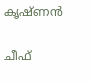കൃഷ്ണൻ

ചീഫ്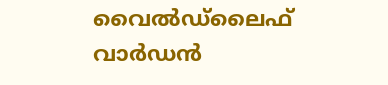വൈൽഡ്‌ലൈഫ് വാർഡൻ